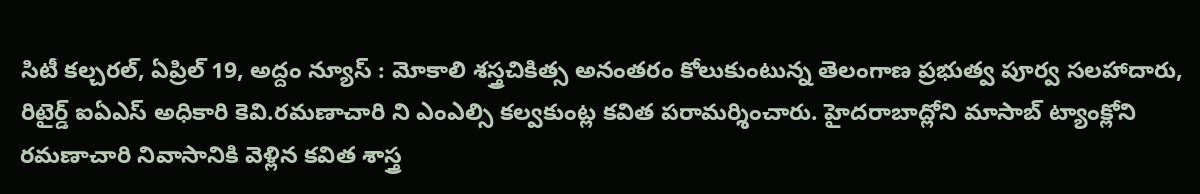సిటీ కల్చరల్, ఏప్రిల్ 19, అద్దం న్యూస్ : మోకాలి శస్త్రచికిత్స అనంతరం కోలుకుంటున్న తెలంగాణ ప్రభుత్వ పూర్వ సలహాదారు, రిటైర్డ్ ఐఏఎస్ అధికారి కెవి.రమణాచారి ని ఎంఎల్సి కల్వకుంట్ల కవిత పరామర్శించారు. హైదరాబాద్లోని మాసాబ్ ట్యాంక్లోని రమణాచారి నివాసానికి వెళ్లిన కవిత శాస్త్ర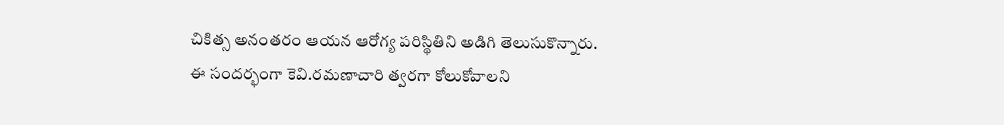చికిత్స అనంతరం ఆయన ఆరోగ్య పరిస్థితిని అడిగి తెలుసుకొన్నారు. ఈ సందర్భంగా కెవి.రమణాచారి త్వరగా కోలుకోవాలని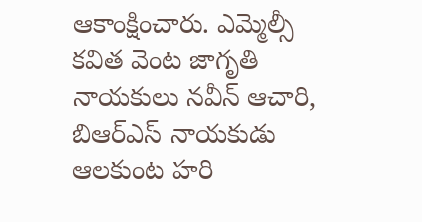ఆకాంక్షించారు. ఎమ్మెల్సీ కవిత వెంట జాగృతి నాయకులు నవీన్ ఆచారి, బిఆర్ఎస్ నాయకుడు ఆలకుంట హరి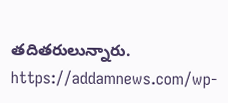తదితరులున్నారు.
https://addamnews.com/wp-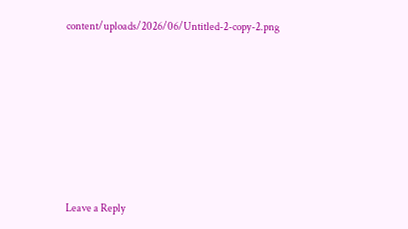content/uploads/2026/06/Untitled-2-copy-2.png












Leave a Reply